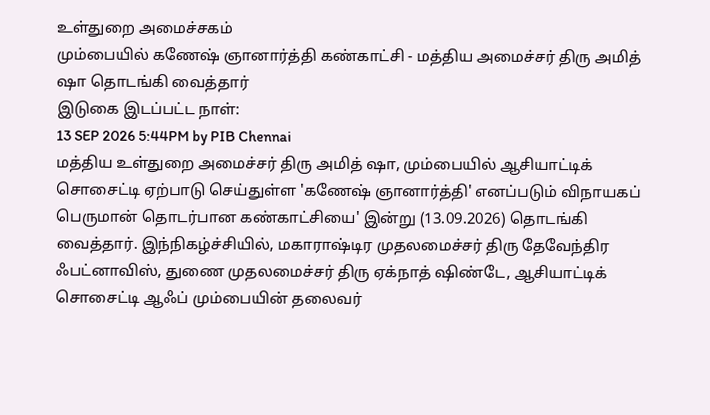உள்துறை அமைச்சகம்
மும்பையில் கணேஷ் ஞானார்த்தி கண்காட்சி - மத்திய அமைச்சர் திரு அமித் ஷா தொடங்கி வைத்தார்
இடுகை இடப்பட்ட நாள்:
13 SEP 2026 5:44PM by PIB Chennai
மத்திய உள்துறை அமைச்சர் திரு அமித் ஷா, மும்பையில் ஆசியாட்டிக் சொசைட்டி ஏற்பாடு செய்துள்ள 'கணேஷ் ஞானார்த்தி' எனப்படும் விநாயகப் பெருமான் தொடர்பான கண்காட்சியை' இன்று (13.09.2026) தொடங்கி வைத்தார். இந்நிகழ்ச்சியில், மகாராஷ்டிர முதலமைச்சர் திரு தேவேந்திர ஃபட்னாவிஸ், துணை முதலமைச்சர் திரு ஏக்நாத் ஷிண்டே, ஆசியாட்டிக் சொசைட்டி ஆஃப் மும்பையின் தலைவர்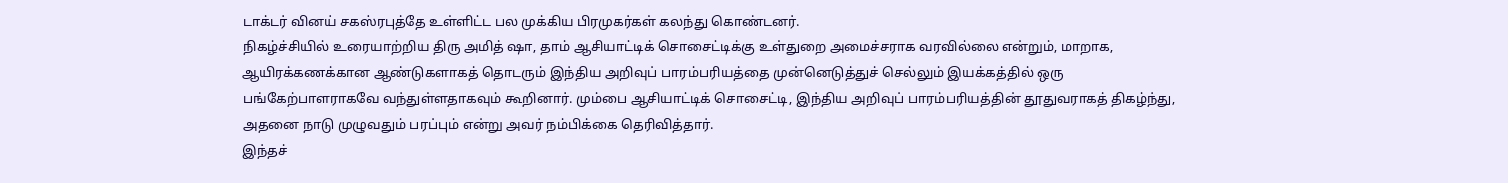டாக்டர் வினய் சகஸ்ரபுத்தே உள்ளிட்ட பல முக்கிய பிரமுகர்கள் கலந்து கொண்டனர்.
நிகழ்ச்சியில் உரையாற்றிய திரு அமித் ஷா, தாம் ஆசியாட்டிக் சொசைட்டிக்கு உள்துறை அமைச்சராக வரவில்லை என்றும், மாறாக, ஆயிரக்கணக்கான ஆண்டுகளாகத் தொடரும் இந்திய அறிவுப் பாரம்பரியத்தை முன்னெடுத்துச் செல்லும் இயக்கத்தில் ஒரு பங்கேற்பாளராகவே வந்துள்ளதாகவும் கூறினார். மும்பை ஆசியாட்டிக் சொசைட்டி, இந்திய அறிவுப் பாரம்பரியத்தின் தூதுவராகத் திகழ்ந்து, அதனை நாடு முழுவதும் பரப்பும் என்று அவர் நம்பிக்கை தெரிவித்தார்.
இந்தச்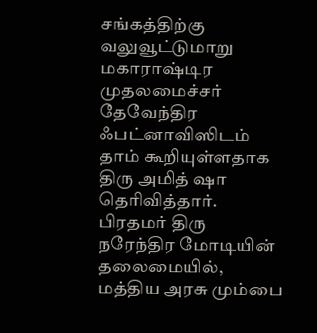சங்கத்திற்கு வலுவூட்டுமாறு மகாராஷ்டிர முதலமைச்சர் தேவேந்திர ஃபட்னாவிஸிடம் தாம் கூறியுள்ளதாக திரு அமித் ஷா தெரிவித்தார். பிரதமர் திரு நரேந்திர மோடியின் தலைமையில், மத்திய அரசு மும்பை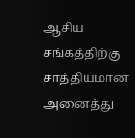ஆசிய சங்கத்திற்கு சாத்தியமான அனைத்து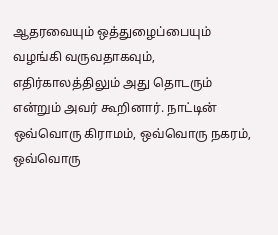ஆதரவையும் ஒத்துழைப்பையும் வழங்கி வருவதாகவும், எதிர்காலத்திலும் அது தொடரும் என்றும் அவர் கூறினார். நாட்டின் ஒவ்வொரு கிராமம், ஒவ்வொரு நகரம், ஒவ்வொரு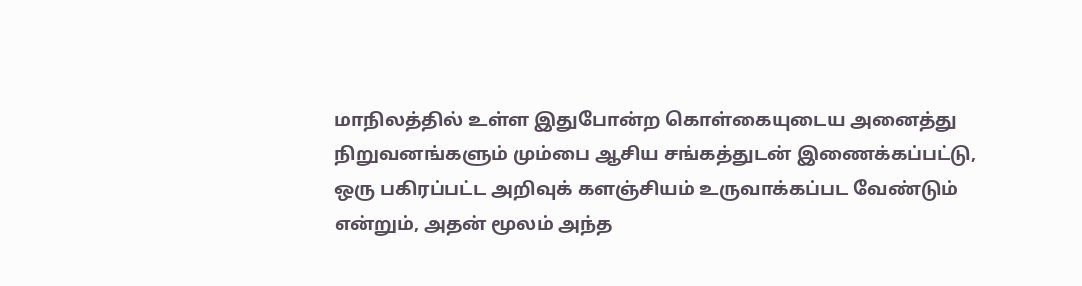மாநிலத்தில் உள்ள இதுபோன்ற கொள்கையுடைய அனைத்து நிறுவனங்களும் மும்பை ஆசிய சங்கத்துடன் இணைக்கப்பட்டு, ஒரு பகிரப்பட்ட அறிவுக் களஞ்சியம் உருவாக்கப்பட வேண்டும் என்றும், அதன் மூலம் அந்த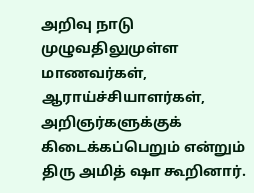அறிவு நாடு முழுவதிலுமுள்ள மாணவர்கள், ஆராய்ச்சியாளர்கள், அறிஞர்களுக்குக் கிடைக்கப்பெறும் என்றும் திரு அமித் ஷா கூறினார்.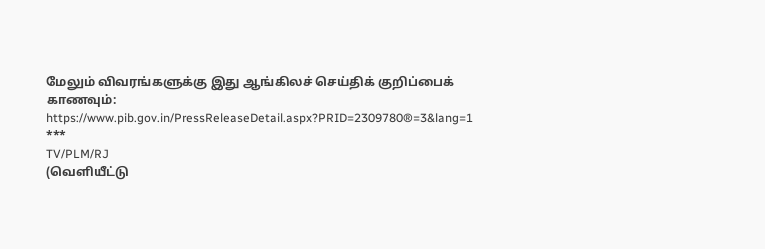மேலும் விவரங்களுக்கு இது ஆங்கிலச் செய்திக் குறிப்பைக் காணவும்: https://www.pib.gov.in/PressReleaseDetail.aspx?PRID=2309780®=3&lang=1
***
TV/PLM/RJ
(வெளியீட்டு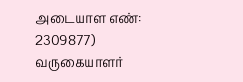அடையாள எண்: 2309877)
வருகையாளர்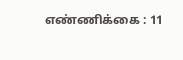எண்ணிக்கை : 11